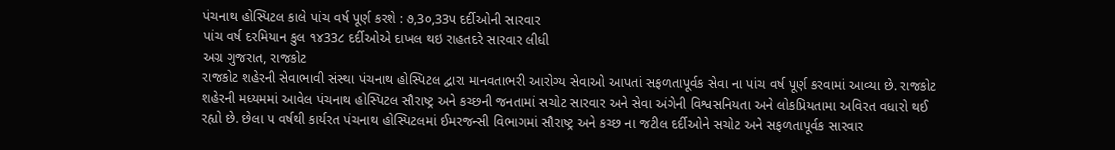પંચનાથ હોસ્પિટલ કાલે પાંચ વર્ષ પૂર્ણ કરશે : ૭,3૦,33પ દર્દીઓની સારવાર
પાંચ વર્ષ દરમિયાન કુલ ૧૪33૮ દર્દીઓએ દાખલ થઇ રાહતદરે સારવાર લીધી
અગ્ર ગુજરાત, રાજકોટ
રાજકોટ શહેરની સેવાભાવી સંસ્થા પંચનાથ હોસ્પિટલ દ્વારા માનવતાભરી આરોગ્ય સેવાઓ આપતાં સફળતાપૂર્વક સેવા ના પાંચ વર્ષ પૂર્ણ કરવામાં આવ્યા છે. રાજકોટ શહેરની મધ્યમમાં આવેલ પંચનાથ હોસ્પિટલ સૌરાષ્ટ્ર અને કચ્છની જનતામાં સચોટ સારવાર અને સેવા અંગેની વિશ્વસનિયતા અને લોકપ્રિયતામા અવિરત વધારો થઈ રહ્યો છે. છેલા ૫ વર્ષથી કાર્યરત પંચનાથ હોસ્પિટલમાં ઈમરજન્સી વિભાગમાં સૌરાષ્ટ્ર અને કચ્છ ના જટીલ દર્દીઓને સચોટ અને સફળતાપૂર્વક સારવાર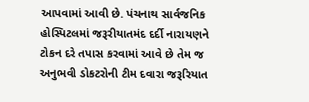આપવામાં આવી છે. પંચનાથ સાર્વજનિક હોસ્પિટલમાં જરૂરીયાતમંદ દર્દી નારાયણને ટોકન દરે તપાસ કરવામાં આવે છે તેમ જ અનુભવી ડોકટરોની ટીમ દવારા જરૂરિયાત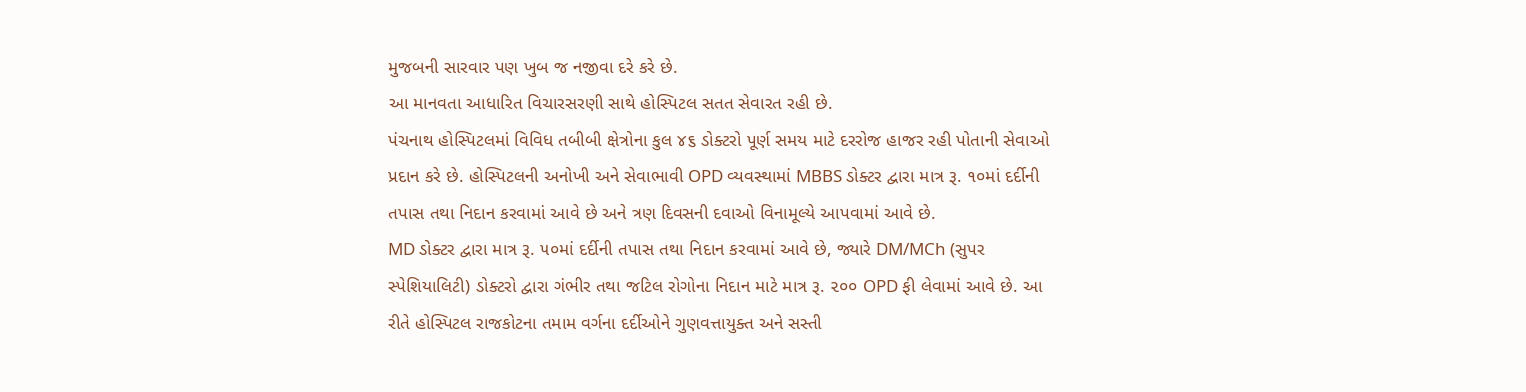મુજબની સારવાર પણ ખુબ જ નજીવા દરે કરે છે.
આ માનવતા આધારિત વિચારસરણી સાથે હોસ્પિટલ સતત સેવારત રહી છે.
પંચનાથ હોસ્પિટલમાં વિવિધ તબીબી ક્ષેત્રોના કુલ ૪૬ ડોક્ટરો પૂર્ણ સમય માટે દરરોજ હાજર રહી પોતાની સેવાઓ પ્રદાન કરે છે. હોસ્પિટલની અનોખી અને સેવાભાવી OPD વ્યવસ્થામાં MBBS ડોક્ટર દ્વારા માત્ર રૂ. ૧૦માં દર્દીની તપાસ તથા નિદાન કરવામાં આવે છે અને ત્રણ દિવસની દવાઓ વિનામૂલ્યે આપવામાં આવે છે.
MD ડોક્ટર દ્વારા માત્ર રૂ. ૫૦માં દર્દીની તપાસ તથા નિદાન કરવામાં આવે છે, જ્યારે DM/MCh (સુપર સ્પેશિયાલિટી) ડોક્ટરો દ્વારા ગંભીર તથા જટિલ રોગોના નિદાન માટે માત્ર રૂ. ૨૦૦ OPD ફી લેવામાં આવે છે. આ રીતે હોસ્પિટલ રાજકોટના તમામ વર્ગના દર્દીઓને ગુણવત્તાયુક્ત અને સસ્તી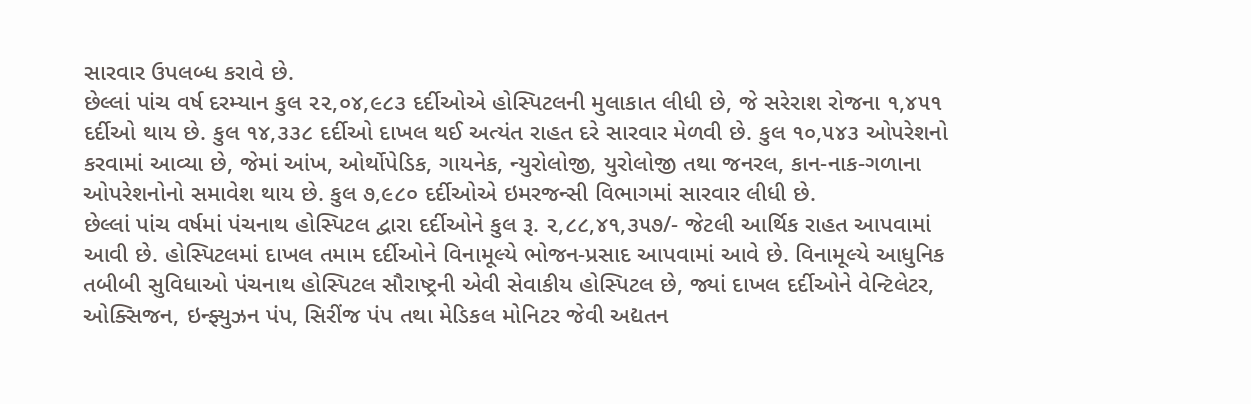સારવાર ઉપલબ્ધ કરાવે છે.
છેલ્લાં પાંચ વર્ષ દરમ્યાન કુલ ૨૨,૦૪,૯૮૩ દર્દીઓએ હોસ્પિટલની મુલાકાત લીધી છે, જે સરેરાશ રોજના ૧,૪૫૧ દર્દીઓ થાય છે. કુલ ૧૪,૩૩૮ દર્દીઓ દાખલ થઈ અત્યંત રાહત દરે સારવાર મેળવી છે. કુલ ૧૦,૫૪૩ ઓપરેશનો કરવામાં આવ્યા છે, જેમાં આંખ, ઓર્થોપેડિક, ગાયનેક, ન્યુરોલોજી, યુરોલોજી તથા જનરલ, કાન-નાક-ગળાના ઓપરેશનોનો સમાવેશ થાય છે. કુલ ૭,૯૮૦ દર્દીઓએ ઇમરજન્સી વિભાગમાં સારવાર લીધી છે.
છેલ્લાં પાંચ વર્ષમાં પંચનાથ હોસ્પિટલ દ્વારા દર્દીઓને કુલ રૂ. ૨,૮૮,૪૧,૩૫૭/- જેટલી આર્થિક રાહત આપવામાં આવી છે. હોસ્પિટલમાં દાખલ તમામ દર્દીઓને વિનામૂલ્યે ભોજન-પ્રસાદ આપવામાં આવે છે. વિનામૂલ્યે આધુનિક તબીબી સુવિધાઓ પંચનાથ હોસ્પિટલ સૌરાષ્ટ્રની એવી સેવાકીય હોસ્પિટલ છે, જ્યાં દાખલ દર્દીઓને વેન્ટિલેટર, ઓક્સિજન, ઇન્ફ્યુઝન પંપ, સિરીંજ પંપ તથા મેડિકલ મોનિટર જેવી અદ્યતન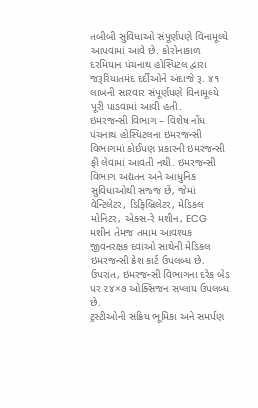તબીબી સુવિધાઓ સંપૂર્ણપણે વિનામૂલ્યે આપવામાં આવે છે. કોરોનાકાળ દરમિયાન પંચનાથ હોસ્પિટલ દ્વારા જરૂરિયાતમંદ દર્દીઓને અંદાજે રૂ. ૪૧ લાખની સારવાર સંપૂર્ણપણે વિનામૂલ્યે પૂરી પાડવામાં આવી હતી.
ઇમરજન્સી વિભાગ – વિશેષ નોંધ
પંચનાથ હોસ્પિટલના ઇમરજન્સી વિભાગમાં કોઈપણ પ્રકારની ઇમરજન્સી ફી લેવામાં આવતી નથી. ઇમરજન્સી વિભાગ અદ્યતન અને આધુનિક સુવિધાઓથી સજ્જ છે, જેમાં વેન્ટિલેટર, ડિફિબ્રિલેટર, મેડિકલ મોનિટર, એક્સ-રે મશીન, ECG મશીન તેમજ તમામ આવશ્યક જીવનરક્ષક દવાઓ સાથેની મેડિકલ ઇમરજન્સી ક્રેશ કાર્ટ ઉપલબ્ધ છે. ઉપરાંત, ઇમરજન્સી વિભાગના દરેક બેડ પર ૨૪×૭ ઓક્સિજન સપ્લાય ઉપલબ્ધ છે.
ટ્રસ્ટીઓની સક્રિય ભૂમિકા અને સમર્પણ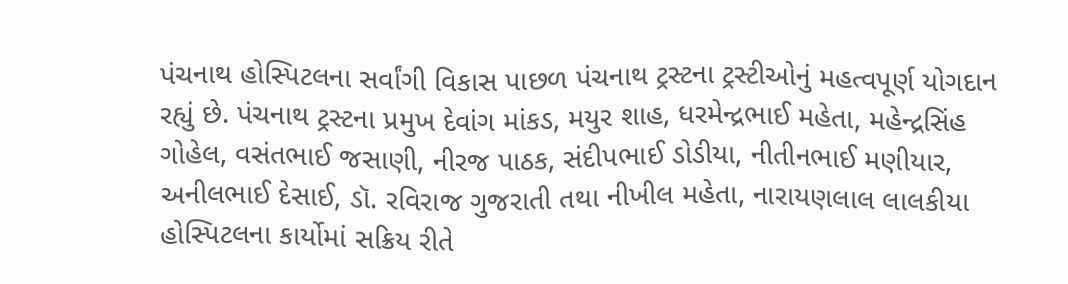પંચનાથ હોસ્પિટલના સર્વાંગી વિકાસ પાછળ પંચનાથ ટ્રસ્ટના ટ્રસ્ટીઓનું મહત્વપૂર્ણ યોગદાન રહ્યું છે. પંચનાથ ટ્રસ્ટના પ્રમુખ દેવાંગ માંકડ, મયુર શાહ, ધરમેન્દ્રભાઈ મહેતા, મહેન્દ્રસિંહ ગોહેલ, વસંતભાઈ જસાણી, નીરજ પાઠક, સંદીપભાઈ ડોડીયા, નીતીનભાઈ મણીયાર, અનીલભાઈ દેસાઈ, ડૉ. રવિરાજ ગુજરાતી તથા નીખીલ મહેતા, નારાયણલાલ લાલકીયા હોસ્પિટલના કાર્યોમાં સક્રિય રીતે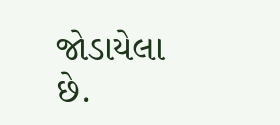જોડાયેલા છે.